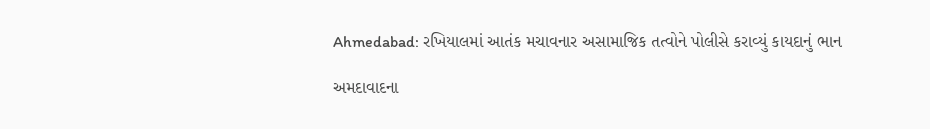Ahmedabad: રખિયાલમાં આતંક મચાવનાર અસામાજિક તત્વોને પોલીસે કરાવ્યું કાયદાનું ભાન

અમદાવાદના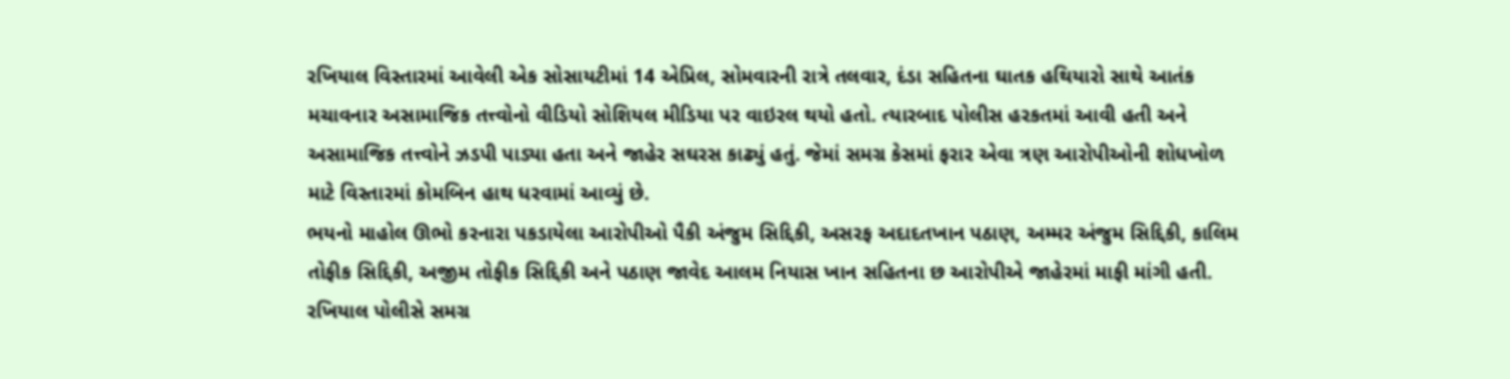રખિયાલ વિસ્તારમાં આવેલી એક સોસાયટીમાં 14 એપ્રિલ, સોમવારની રાત્રે તલવાર, દંડા સહિતના ઘાતક હથિયારો સાથે આતંક મચાવનાર અસામાજિક તત્ત્વોનો વીડિયો સોશિયલ મીડિયા પર વાઇરલ થયો હતો. ત્યારબાદ પોલીસ હરકતમાં આવી હતી અને અસામાજિક તત્ત્વોને ઝડપી પાડ્યા હતા અને જાહેર સઘરસ કાઢ્યું હતું. જેમાં સમગ્ર કેસમાં ફરાર એવા ત્રણ આરોપીઓની શોધખોળ માટે વિસ્તારમાં કોમબિન હાથ ધરવામાં આવ્યું છે.
ભયનો માહોલ ઊભો કરનારા પકડાયેલા આરોપીઓ પૈકી અંજુમ સિદ્દિકી, અસરફ અદાદતખાન પઠાણ, અમ્મર અંજુમ સિદ્દિકી, કાલિમ તોફીક સિદ્દિકી, અજીમ તોફીક સિદ્દિકી અને પઠાણ જાવેદ આલમ નિયાસ ખાન સહિતના છ આરોપીએ જાહેરમાં માફી માંગી હતી. રખિયાલ પોલીસે સમગ્ર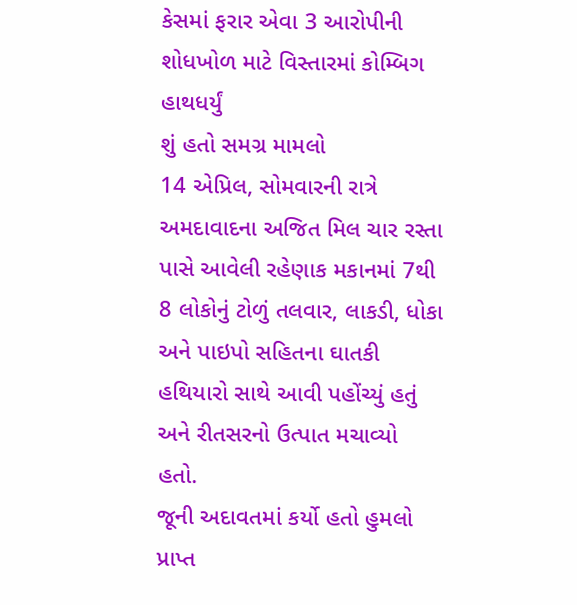કેસમાં ફરાર એવા 3 આરોપીની શોધખોળ માટે વિસ્તારમાં કોમ્બિગ હાથધર્યું
શું હતો સમગ્ર મામલો
14 એપ્રિલ, સોમવારની રાત્રે અમદાવાદના અજિત મિલ ચાર રસ્તા પાસે આવેલી રહેણાક મકાનમાં 7થી 8 લોકોનું ટોળું તલવાર, લાકડી, ધોકા અને પાઇપો સહિતના ઘાતકી હથિયારો સાથે આવી પહોંચ્યું હતું અને રીતસરનો ઉત્પાત મચાવ્યો હતો.
જૂની અદાવતમાં કર્યો હતો હુમલો
પ્રાપ્ત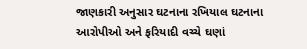જાણકારી અનુસાર ઘટનાના રખિયાલ ઘટનાના આરોપીઓ અને ફરિયાદી વચ્ચે ઘણાં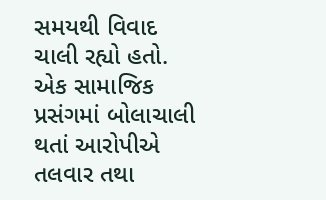સમયથી વિવાદ ચાલી રહ્યો હતો. એક સામાજિક પ્રસંગમાં બોલાચાલી થતાં આરોપીએ તલવાર તથા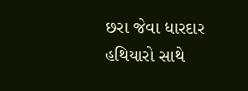છરા જેવા ધારદાર હથિયારો સાથે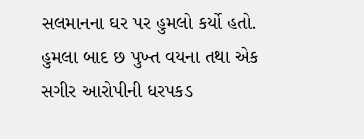સલમાનના ઘર પર હુમલો કર્યો હતો. હુમલા બાદ છ પુખ્ત વયના તથા એક સગીર આરોપીની ધરપકડ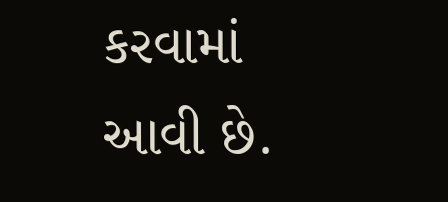કરવામાં આવી છે.